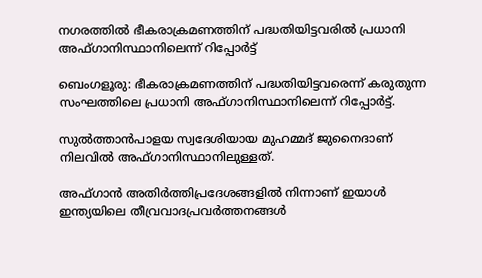നഗരത്തിൽ ഭീകരാക്രമണത്തിന് പദ്ധതിയിട്ടവരിൽ പ്രധാനി അഫ്ഗാനിസ്ഥാനിലെന്ന് റിപ്പോർട്ട്‌

ബെംഗളൂരു: ഭീകരാക്രമണത്തിന് പദ്ധതിയിട്ടവരെന്ന് കരുതുന്ന സംഘത്തിലെ പ്രധാനി അഫ്ഗാനിസ്ഥാനിലെന്ന് റിപ്പോര്‍ട്ട്.

സുല്‍ത്താന്‍പാളയ സ്വദേശിയായ മുഹമ്മദ് ജുനൈദാണ് നിലവില്‍ അഫ്ഗാനിസ്ഥാനിലുള്ളത്.

അഫ്ഗാന്‍ അതിര്‍ത്തിപ്രദേശങ്ങളില്‍ നിന്നാണ് ഇയാള്‍ ഇന്ത്യയിലെ തീവ്രവാദപ്രവര്‍ത്തനങ്ങള്‍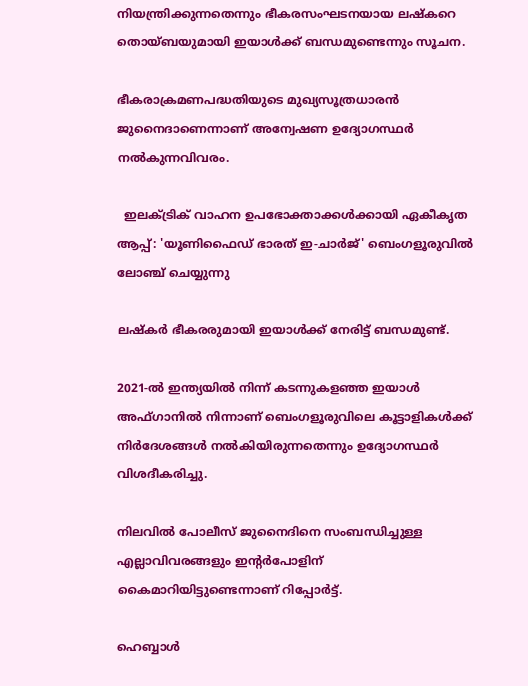നിയന്ത്രിക്കുന്നതെന്നും ഭീകരസംഘടനയായ ലഷ്‌കറെ തൊയ്ബയുമായി ഇയാള്‍ക്ക് ബന്ധമുണ്ടെന്നും സൂചന.

ഭീകരാക്രമണപദ്ധതിയുടെ മുഖ്യസൂത്രധാരന്‍ ജുനൈദാണെന്നാണ് അന്വേഷണ ഉദ്യോഗസ്ഥര്‍ നല്‍കുന്നവിവരം.

  ഇലക്ട്രിക് വാഹന ഉപഭോക്താക്കൾക്കായി ഏകീകൃത ആപ്പ്: 'യൂണിഫൈഡ് ഭാരത് ഇ-ചാർജ്' ബെംഗളൂരുവിൽ ലോഞ്ച് ചെയ്യുന്നു

ലഷ്‌കര്‍ ഭീകരരുമായി ഇയാള്‍ക്ക് നേരിട്ട് ബന്ധമുണ്ട്.

2021-ല്‍ ഇന്ത്യയില്‍ നിന്ന് കടന്നുകളഞ്ഞ ഇയാള്‍ അഫ്ഗാനില്‍ നിന്നാണ് ബെംഗളൂരുവിലെ കൂട്ടാളികള്‍ക്ക് നിര്‍ദേശങ്ങള്‍ നല്‍കിയിരുന്നതെന്നും ഉദ്യോഗസ്ഥര്‍ വിശദീകരിച്ചു.

നിലവില്‍ പോലീസ് ജുനൈദിനെ സംബന്ധിച്ചുള്ള എല്ലാവിവരങ്ങളും ഇന്റര്‍പോളിന് കൈമാറിയിട്ടുണ്ടെന്നാണ് റിപ്പോര്‍ട്ട്.

ഹെബ്ബാള്‍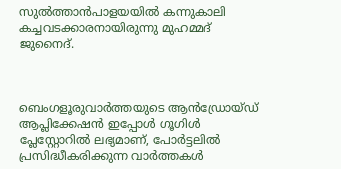സുല്‍ത്താന്‍പാളയയില്‍ കന്നുകാലി കച്ചവടക്കാരനായിരുന്നു മുഹമ്മദ് ജുനൈദ്.



ബെംഗളൂരുവാർത്തയുടെ ആൻഡ്രോയ്ഡ് ആപ്ലിക്കേഷൻ ഇപ്പോൾ ഗൂഗിൾ പ്ലേസ്റ്റോറിൽ ലഭ്യമാണ്, പോർട്ടലിൽ പ്രസിദ്ധീകരിക്കുന്ന വാർത്തകൾ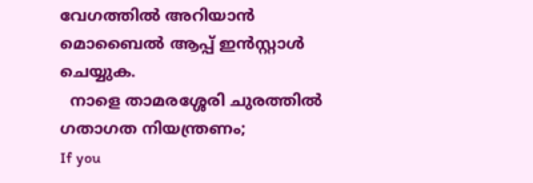വേഗത്തിൽ അറിയാൻ മൊബൈൽ ആപ്പ് ഇൻസ്റ്റാൾ ചെയ്യുക.
  നാളെ താമരശ്ശേരി ചുരത്തിൽ ഗതാഗത നിയന്ത്രണം;
If you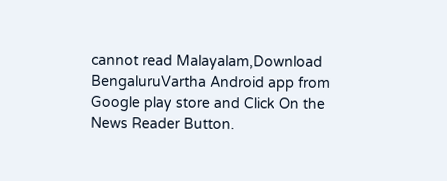cannot read Malayalam,Download BengaluruVartha Android app from Google play store and Click On the News Reader Button.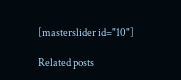[masterslider id="10"]

Related posts